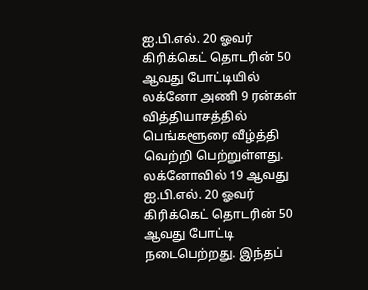ஐ.பி.எல். 20 ஓவர் கிரிக்கெட் தொடரின் 50 ஆவது போட்டியில் லக்னோ அணி 9 ரன்கள் வித்தியாசத்தில் பெங்களூரை வீழ்த்தி வெற்றி பெற்றுள்ளது.
லக்னோவில் 19 ஆவது ஐ.பி.எல். 20 ஓவர் கிரிக்கெட் தொடரின் 50 ஆவது போட்டி நடைபெற்றது. இந்தப்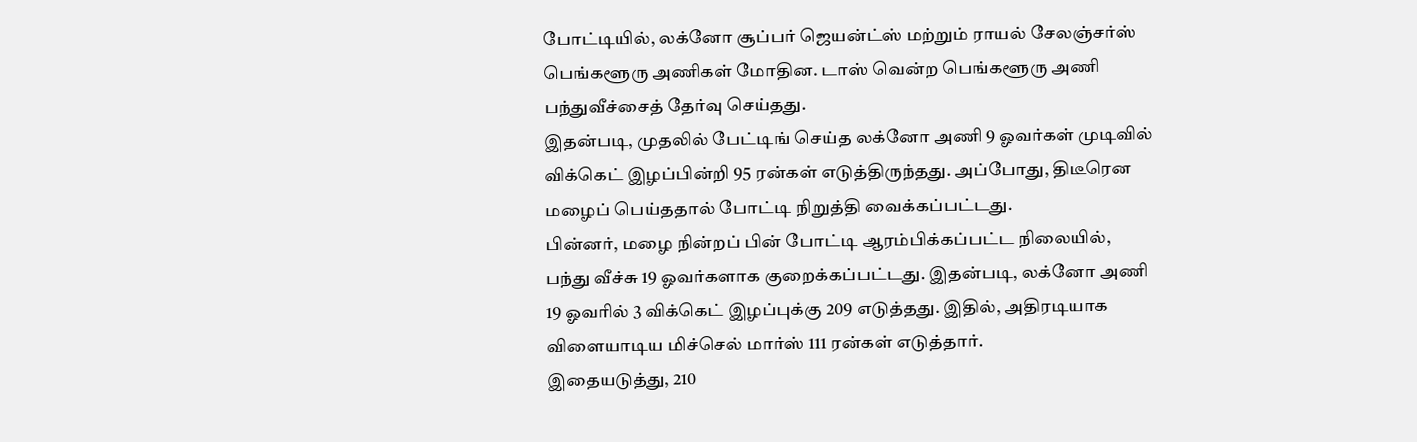போட்டியில், லக்னோ சூப்பர் ஜெயன்ட்ஸ் மற்றும் ராயல் சேலஞ்சர்ஸ் பெங்களூரு அணிகள் மோதின. டாஸ் வென்ற பெங்களூரு அணி பந்துவீச்சைத் தேர்வு செய்தது.
இதன்படி, முதலில் பேட்டிங் செய்த லக்னோ அணி 9 ஓவர்கள் முடிவில் விக்கெட் இழப்பின்றி 95 ரன்கள் எடுத்திருந்தது. அப்போது, திடீரென மழைப் பெய்ததால் போட்டி நிறுத்தி வைக்கப்பட்டது.
பின்னர், மழை நின்றப் பின் போட்டி ஆரம்பிக்கப்பட்ட நிலையில், பந்து வீச்சு 19 ஓவர்களாக குறைக்கப்பட்டது. இதன்படி, லக்னோ அணி 19 ஓவரில் 3 விக்கெட் இழப்புக்கு 209 எடுத்தது. இதில், அதிரடியாக விளையாடிய மிச்செல் மார்ஸ் 111 ரன்கள் எடுத்தார்.
இதையடுத்து, 210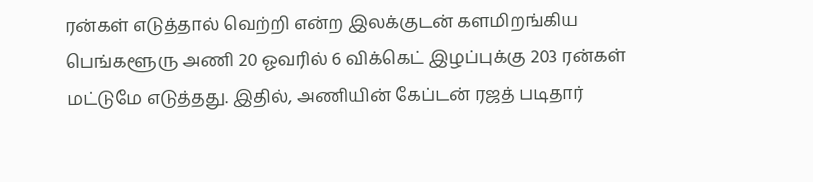ரன்கள் எடுத்தால் வெற்றி என்ற இலக்குடன் களமிறங்கிய பெங்களூரு அணி 20 ஓவரில் 6 விக்கெட் இழப்புக்கு 203 ரன்கள் மட்டுமே எடுத்தது. இதில், அணியின் கேப்டன் ரஜத் படிதார்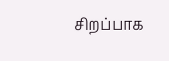சிறப்பாக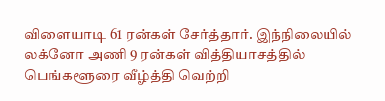விளையாடி 61 ரன்கள் சேர்த்தார். இந்நிலையில் லக்னோ அணி 9 ரன்கள் வித்தியாசத்தில் பெங்களூரை வீழ்த்தி வெற்றி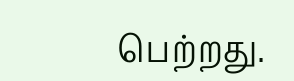பெற்றது.